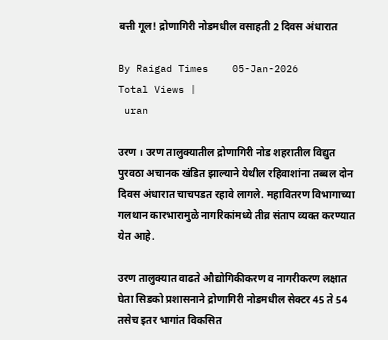बत्ती गूल! द्रोणागिरी नोडमधील वसाहती 2 दिवस अंधारात

By Raigad Times    05-Jan-2026
Total Views |
 uran

उरण । उरण तालुक्यातील द्रोणागिरी नोड शहरातील विद्युत पुरवठा अचानक खंडित झाल्याने येथील रहिवाशांना तब्बल दोन दिवस अंधारात चाचपडत रहावे लागले. महावितरण विभागाच्या गलथान कारभारामुळे नागरिकांमध्ये तीव्र संताप व्यक्त करण्यात येत आहे.

उरण तालुक्यात वाढते औद्योगिकीकरण व नागरीकरण लक्षात घेता सिडको प्रशासनाने द्रोणागिरी नोडमधील सेक्टर 45 ते 54 तसेच इतर भागांत विकसित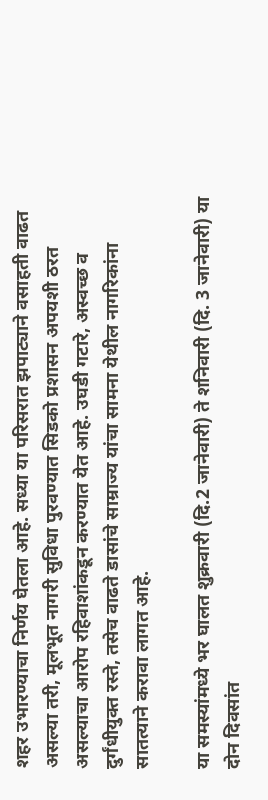शहर उभारण्याचा निर्णय घेतला आहे. सध्या या परिसरात झपाट्याने वसाहती वाढत असल्या तरी, मूलभूत नागरी सुविधा पुरवण्यात सिडको प्रशासन अपयशी ठरत असल्याचा आरोप रहिवाशांकडून करण्यात येत आहे. उघडी गटारे, अस्वच्छ व दुर्गंधीयुक्त रस्ते, तसेच वाढते डासांचे साम्राज्य यांचा सामना येथील नागरिकांना सातत्याने करावा लागत आहे.

या समस्यांमध्ये भर घालत शुक्रवारी (दि.2 जानेवारी) ते शनिवारी (दि. 3 जानेवारी) या दोन दिवसांत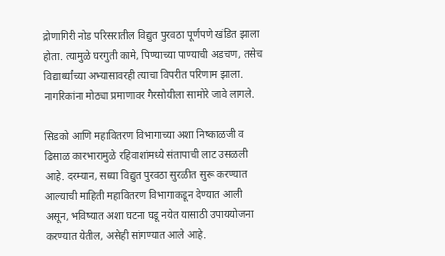द्रोणागिरी नोड परिसरातील विद्युत पुरवठा पूर्णपणे खंडित झाला होता. त्यामुळे घरगुती कामे, पिण्याच्या पाण्याची अडचण, तसेच विद्यार्थ्यांच्या अभ्यासावरही त्याचा विपरीत परिणाम झाला. नागरिकांना मोठ्या प्रमाणावर गैरसोयीला सामोरे जावे लागले.

सिडको आणि महावितरण विभागाच्या अशा निष्काळजी व ढिसाळ कारभारामुळे रहिवाशांमध्ये संतापाची लाट उसळली आहे. दरम्यान, सध्या विद्युत पुरवठा सुरळीत सुरू करण्यात आल्याची माहिती महावितरण विभागाकडून देण्यात आली असून, भविष्यात अशा घटना घडू नयेत यासाठी उपाययोजना करण्यात येतील, असेही सांगण्यात आले आहे.